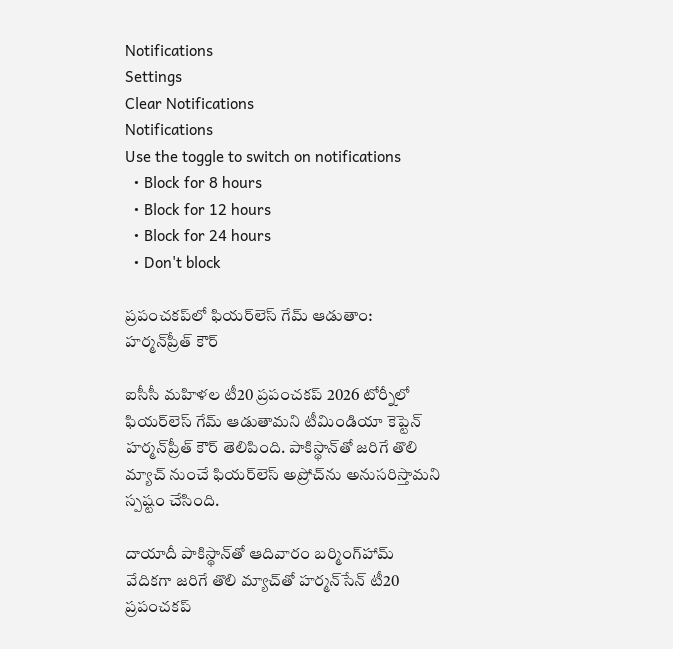Notifications
Settings
Clear Notifications
Notifications
Use the toggle to switch on notifications
  • Block for 8 hours
  • Block for 12 hours
  • Block for 24 hours
  • Don't block

ప్రపంచకప్‌లో ఫియర్‌లెస్ గేమ్ ఆడుతాం: హర్మన్‌ప్రీత్ కౌర్

ఐసీసీ మహిళల టీ20 ప్రపంచకప్ 2026 టోర్నీలో ఫియర్‌లెస్ గేమ్ ఆడుతామని టీమిండియా కెప్టెన్ హర్మన్‌ప్రీత్ కౌర్ తెలిపింది. పాకిస్థాన్‌తో జరిగే తొలి మ్యాచ్‌ నుంచే ఫియర్‌లెస్ అప్రోచ్‌ను అనుసరిస్తామని స్పష్టం చేసింది.

దాయాదీ పాకిస్థాన్‌తో ఆదివారం బర్మింగ్‌హామ్ వేదికగా జరిగే తొలి మ్యాచ్‌తో హర్మన్‌సేన్ టీ20 ప్రపంచకప్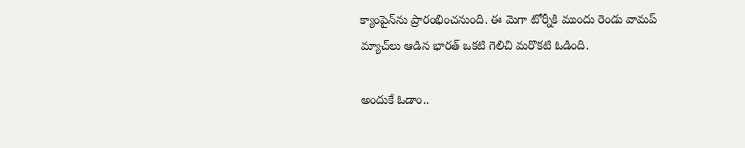క్యాంపైన్‌ను ప్రారంభించనుంది. ఈ మెగా టోర్నీకి ముందు రెండు వామప్ మ్యాచ్‌లు ఆడిన భారత్ ఒకటి గెలిచి మరొకటి ఓడింది.

అందుకే ఓడాం..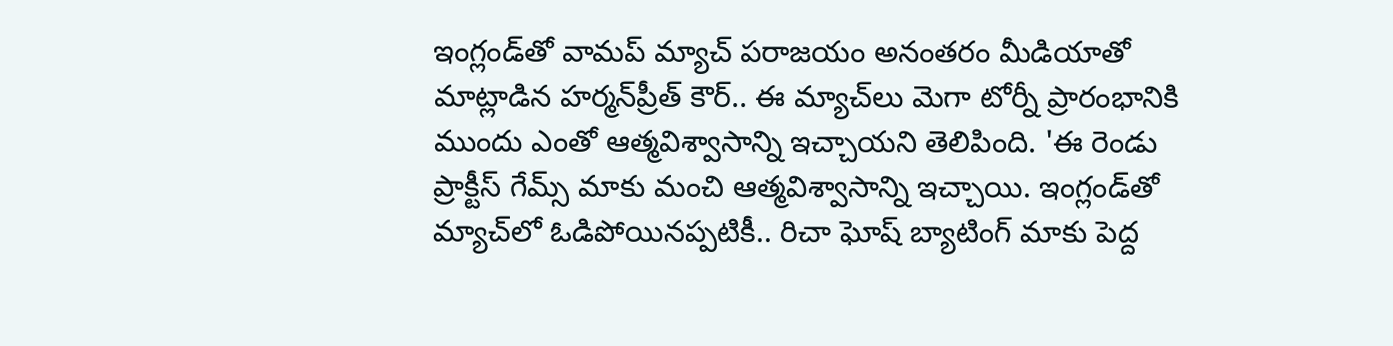ఇంగ్లండ్‌తో వామప్ మ్యాచ్ పరాజయం అనంతరం మీడియాతో మాట్లాడిన హర్మన్‌ప్రీత్ కౌర్.. ఈ మ్యాచ్‌లు మెగా టోర్నీ ప్రారంభానికి ముందు ఎంతో ఆత్మవిశ్వాసాన్ని ఇచ్చాయని తెలిపింది. 'ఈ రెండు ప్రాక్టీస్ గేమ్స్ మాకు మంచి ఆత్మవిశ్వాసాన్ని ఇచ్చాయి. ఇంగ్లండ్‌తో మ్యాచ్‌లో ఓడిపోయినప్పటికీ.. రిచా ఘోష్ బ్యాటింగ్ మాకు పెద్ద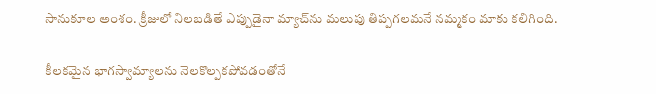సానుకూల అంశం. క్రీజులో నిలబడితే ఎప్పుడైనా మ్యాచ్‌ను మలుపు తిప్పగలమనే నమ్మకం మాకు కలిగింది.

కీలకమైన భాగస్వామ్యాలను నెలకొల్పకపోవడంతోనే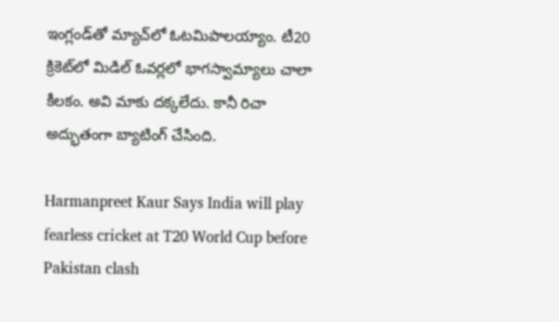ఇంగ్లండ్‌తో మ్యాచ్‌లో ఓటమిపాలయ్యాం. టీ20 క్రికెట్‌లో మిడిల్ ఓవర్లలో భాగస్వామ్యాలు చాలా కీలకం. అవి మాకు దక్కలేదు. కానీ రిచా అద్భుతంగా బ్యాటింగ్ చేసింది.

Harmanpreet Kaur Says India will play fearless cricket at T20 World Cup before Pakistan clash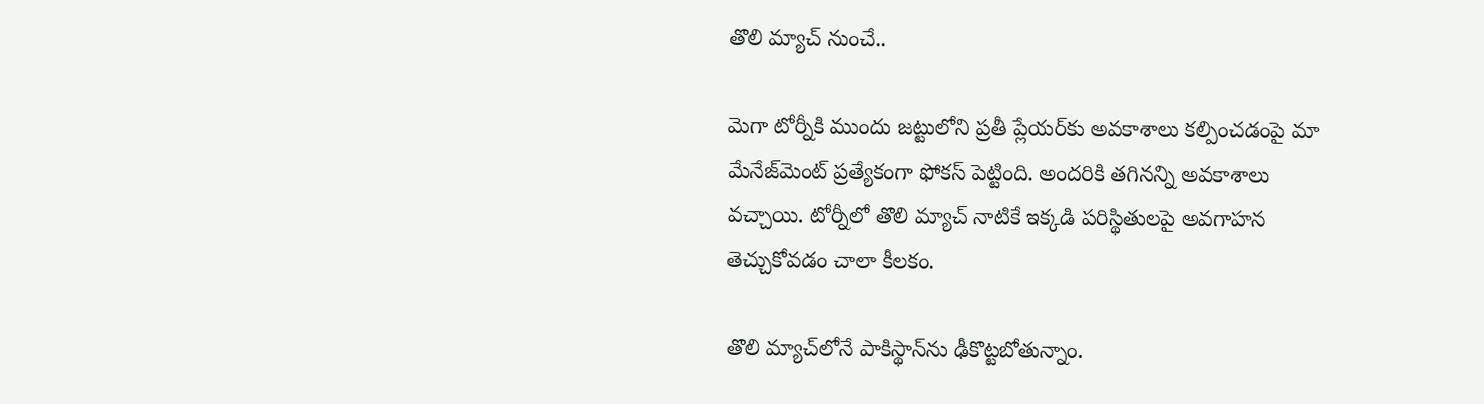తొలి మ్యాచ్‌ నుంచే..

మెగా టోర్నీకి ముందు జట్టులోని ప్రతీ ప్లేయర్‌కు అవకాశాలు కల్పించడంపై మా మేనేజ్‌మెంట్ ప్రత్యేకంగా ఫోకస్ పెట్టింది. అందరికి తగినన్ని అవకాశాలు వచ్చాయి. టోర్నీలో తొలి మ్యాచ్ నాటికే ఇక్కడి పరిస్థితులపై అవగాహన తెచ్చుకోవడం చాలా కీలకం.

తొలి మ్యాచ్‌లోనే పాకిస్థాన్‌ను ఢీకొట్టబోతున్నాం.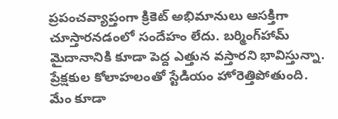ప్రపంచవ్యాప్తంగా క్రికెట్ అభిమానులు ఆసక్తిగా చూస్తారనడంలో సందేహం లేదు. బర్మింగ్‌హామ్ మైదానానికి కూడా పెద్ద ఎత్తున వస్తారని భావిస్తున్నా. ప్రేక్షకుల కోలాహలంతో స్టేడియం హోరెత్తిపోతుంది. మేం కూడా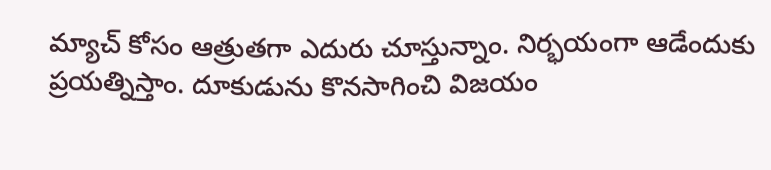మ్యాచ్ కోసం ఆత్రుతగా ఎదురు చూస్తున్నాం. నిర్భయంగా ఆడేందుకు ప్రయత్నిస్తాం. దూకుడును కొనసాగించి విజయం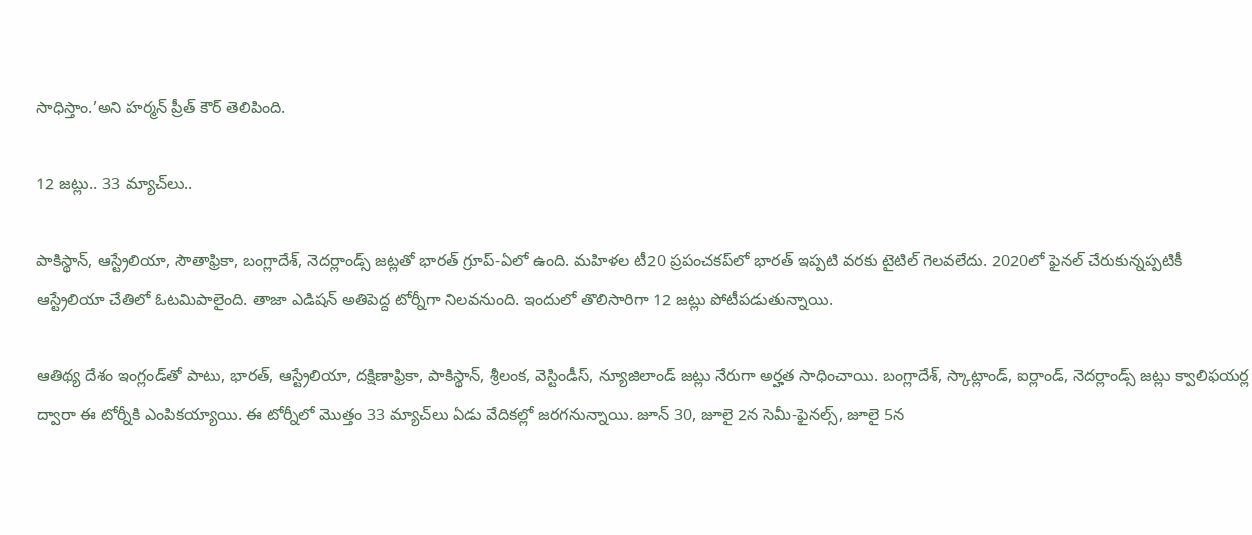సాధిస్తాం.’అని హర్మన్ ప్రీత్ కౌర్ తెలిపింది.

12 జట్లు.. 33 మ్యాచ్‌లు..

పాకిస్థాన్, ఆస్ట్రేలియా, సౌతాఫ్రికా, బంగ్లాదేశ్, నెదర్లాండ్స్ జట్లతో భారత్ గ్రూప్-ఏలో ఉంది. మహిళల టీ20 ప్రపంచకప్‌లో భారత్ ఇప్పటి వరకు టైటిల్ గెలవలేదు. 2020లో ఫైనల్ చేరుకున్నప్పటికీ ఆస్ట్రేలియా చేతిలో ఓటమిపాలైంది. తాజా ఎడిషన్ అతిపెద్ద టోర్నీగా నిలవనుంది. ఇందులో తొలిసారిగా 12 జట్లు పోటీపడుతున్నాయి.

ఆతిథ్య దేశం ఇంగ్లండ్‌తో పాటు, భారత్, ఆస్ట్రేలియా, దక్షిణాఫ్రికా, పాకిస్థాన్, శ్రీలంక, వెస్టిండీస్, న్యూజిలాండ్ జట్లు నేరుగా అర్హత సాధించాయి. బంగ్లాదేశ్, స్కాట్లాండ్, ఐర్లాండ్, నెదర్లాండ్స్ జట్లు క్వాలిఫయర్ల ద్వారా ఈ టోర్నీకి ఎంపికయ్యాయి. ఈ టోర్నీలో మొత్తం 33 మ్యాచ్‌లు ఏడు వేదికల్లో జరగనున్నాయి. జూన్ 30, జూలై 2న సెమీ-ఫైనల్స్, జూలై 5న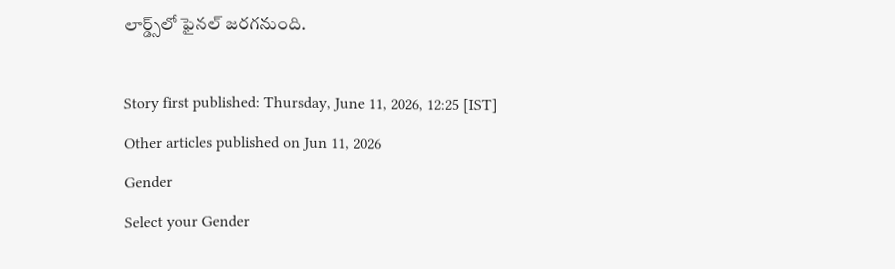లార్డ్స్‌లో ఫైనల్ జరగనుంది.

Story first published: Thursday, June 11, 2026, 12:25 [IST]
Other articles published on Jun 11, 2026
Gender
Select your Gender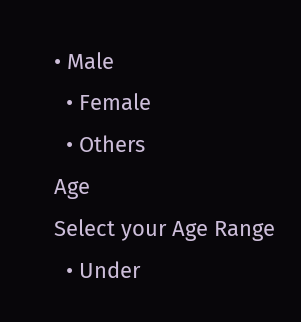• Male
  • Female
  • Others
Age
Select your Age Range
  • Under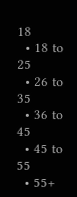18
  • 18 to 25
  • 26 to 35
  • 36 to 45
  • 45 to 55
  • 55+